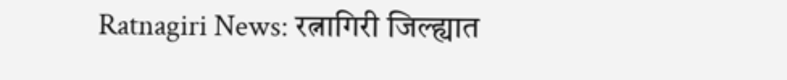Ratnagiri News: रत्नागिरी जिल्ह्यात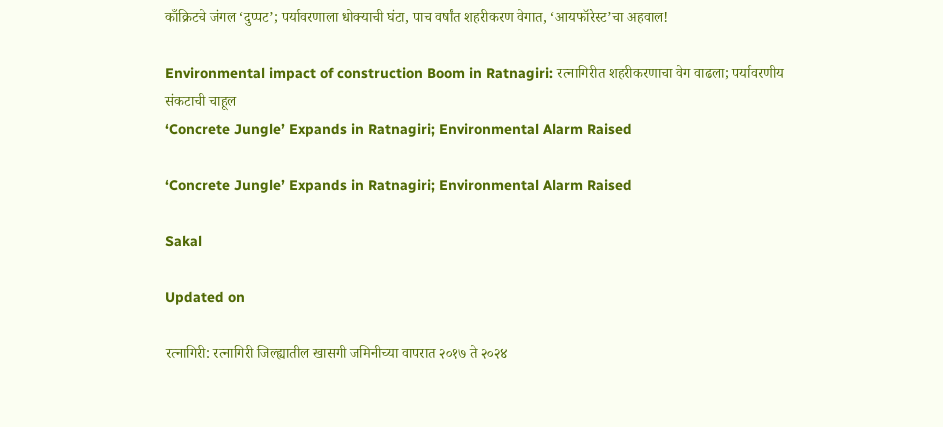काँक्रिटचे जंगल ‘दुप्पट’; पर्यावरणाला धोक्याची घंटा, पाच वर्षांत शहरीकरण वेगात, ‘आयफॉरेस्ट’चा अहवाल!

Environmental impact of construction Boom in Ratnagiri: रत्नागिरीत शहरीकरणाचा वेग वाढला; पर्यावरणीय संकटाची चाहूल
‘Concrete Jungle’ Expands in Ratnagiri; Environmental Alarm Raised

‘Concrete Jungle’ Expands in Ratnagiri; Environmental Alarm Raised

Sakal

Updated on

रत्नागिरी: रत्नागिरी जिल्ह्यातील खासगी जमिनीच्या वापरात २०१७ ते २०२४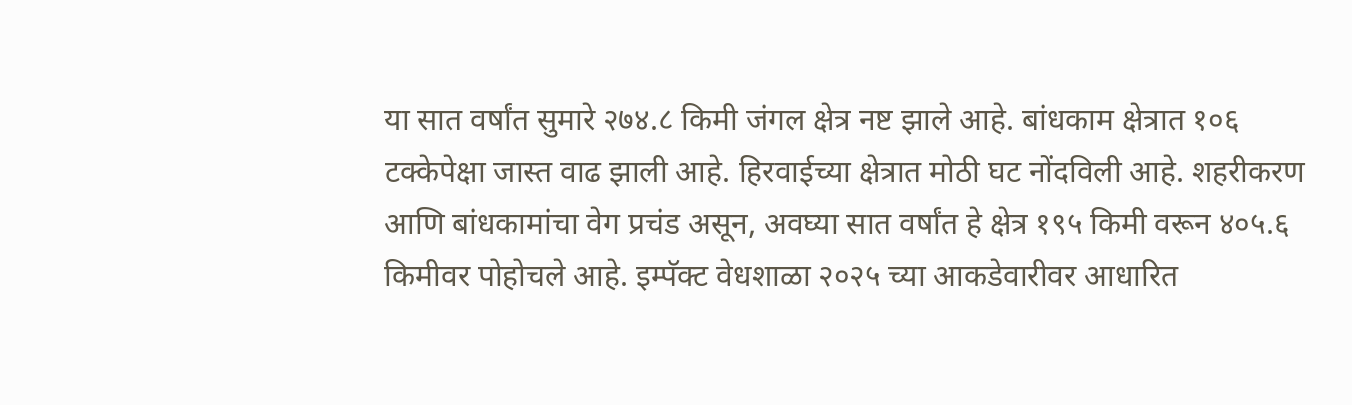या सात वर्षांत सुमारे २७४.८ किमी जंगल क्षेत्र नष्ट झाले आहे. बांधकाम क्षेत्रात १०६ टक्केपेक्षा जास्त वाढ झाली आहे. हिरवाईच्या क्षेत्रात मोठी घट नोंदविली आहे. शहरीकरण आणि बांधकामांचा वेग प्रचंड असून, अवघ्या सात वर्षांत हे क्षेत्र १९५ किमी वरून ४०५.६ किमीवर पोहोचले आहे. इम्पॅक्ट वेधशाळा २०२५ च्या आकडेवारीवर आधारित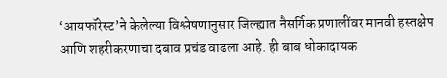‘आयफॉरेस्ट’ने केलेल्या विश्लेषणानुसार जिल्ह्यात नैसर्गिक प्रणालींवर मानवी हस्तक्षेप आणि शहरीकरणाचा दबाव प्रचंड वाढला आहे. ही बाब धोकादायक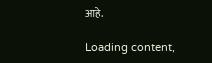आहे.

Loading content,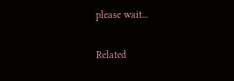please wait...

Related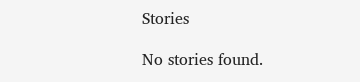Stories

No stories found.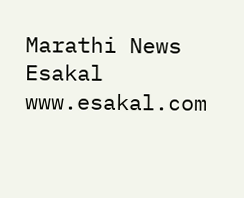Marathi News Esakal
www.esakal.com